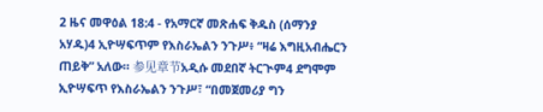2 ዜና መዋዕል 18:4 - የአማርኛ መጽሐፍ ቅዱስ (ሰማንያ አሃዱ)4 ኢዮሣፍጥም የእስራኤልን ንጉሥ፥ “ዛሬ እግዚአብሔርን ጠይቅ” አለው። 参见章节አዲሱ መደበኛ ትርጒም4 ደግሞም ኢዮሣፍጥ የእስራኤልን ንጉሥ፣ “በመጀመሪያ ግን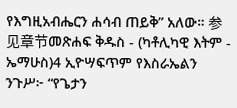የእግዚአብሔርን ሐሳብ ጠይቅ” አለው። 参见章节መጽሐፍ ቅዱስ - (ካቶሊካዊ እትም - ኤማሁስ)4 ኢዮሣፍጥም የእስራኤልን ንጉሥ፦ “የጌታን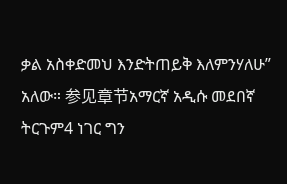ቃል አስቀድመህ እንድትጠይቅ እለምንሃለሁ” አለው። 参见章节አማርኛ አዲሱ መደበኛ ትርጉም4 ነገር ግን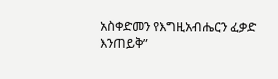አስቀድመን የእግዚአብሔርን ፈቃድ እንጠይቅ”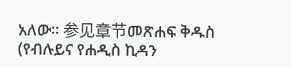አለው። 参见章节መጽሐፍ ቅዱስ (የብሉይና የሐዲስ ኪዳን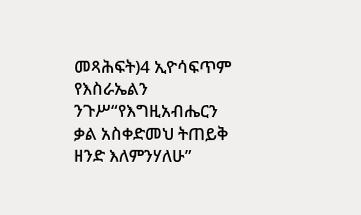መጻሕፍት)4 ኢዮሳፍጥም የእስራኤልን ንጉሥ“የእግዚአብሔርን ቃል አስቀድመህ ትጠይቅ ዘንድ እለምንሃለሁ”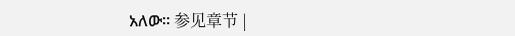አለው። 参见章节 |